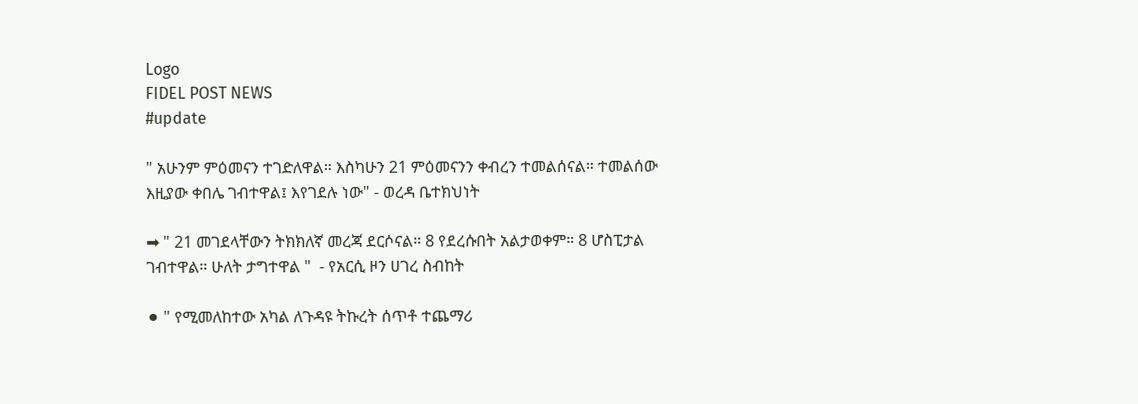Logo
FIDEL POST NEWS
#update

" አሁንም ምዕመናን ተገድለዋል። እስካሁን 21 ምዕመናንን ቀብረን ተመልሰናል። ተመልሰው እዚያው ቀበሌ ገብተዋል፤ እየገደሉ ነው" - ወረዳ ቤተክህነት

➡ " 21 መገደላቸውን ትክክለኛ መረጃ ደርሶናል። 8 የደረሱበት አልታወቀም። 8 ሆስፒታል ገብተዋል። ሁለት ታግተዋል "  - የአርሲ ዞን ሀገረ ስብከት

⚫ " የሚመለከተው አካል ለጉዳዩ ትኩረት ሰጥቶ ተጨማሪ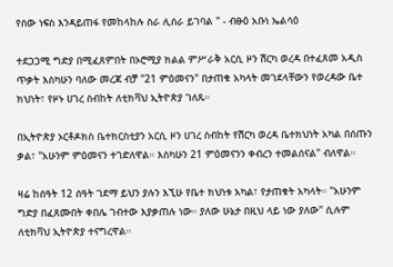የሰው ነፍስ እንዳይጠፋ የመከላከሉ ስራ ሊሰራ ይገባል " - ብፁዕ አቡነ ኤልሳዕ

ተደጋጋሚ ግድያ በሚፈጸምበት በኦሮሚያ ክልል ምሥራቅ አርሲ ዞን ሽርካ ወረዳ በተፈጸመ አዲስ ጥቃት እስካሁን ባለው መረጃ ብቻ "21 ምዕመናን" በታጠቁ አካላት መገደላቸውን የወረዳው ቤተ ክህነት፣ የዞኑ ሀገረ ስብከት ለቲክቫህ ኢትዮጵያ ገለጹ።

በኢትዮጵያ ኦርቶዶክስ ቤተክርስቲያን አርሲ ዞን ሀገረ ስብከት የሽርካ ወረዳ ቤተክህነት አካል በሰጡን ቃል፣ "አሁንም ምዕመናን ተገድለዋል። እስካሁን 21 ምዕመናንን ቀብረን ተመልሰናል" ብለዋል።

ዛሬ ከሰዓት 12 ሰዓት ገደማ ይህን ያሉን እኚሁ የቤተ ክህነቱ አካል፣ የታጠቁት አካላት። "አሁንም ግድያ በፈጸሙበት ቀበሌ ገብተው እያቃጠሉ ነው። ያለው ሁኔታ በዚህ ላይ ነው ያለው" ሲሉም ለቲክቫህ ኢትዮጵያ ተናግረዋል።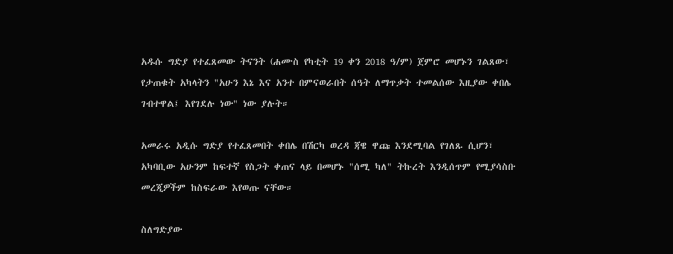አዱሱ ግድያ የተፈጸመው ትናንት (ሐሙስ የካቲት 19 ቀን 2018 ዓ/ም) ጀምሮ መሆኑን ገልጸው፣ የታጠቁት አካላትን "አሁን እኔ እና አንተ በምናወራበት ሰዓት ለማጥቃት ተመልሰው እዚያው ቀበሌ ገብተዋል፤ እየገደሉ ነው" ነው ያሉት።

አመራሩ አዲሱ ግድያ የተፈጸመበት ቀበሌ በሽርካ ወረዳ ጃዌ ዋጩ እንደሚባል የገለጹ ሲሆን፣ አካባቢው አሁንም ከፍተኛ የስጋት ቀጠና ላይ በመሆኑ "ሰሚ ካለ" ትኩረት እንዲሰጥም የሚያሳስቡ መረጂዎችም ከስፍራው እየወጡ ናቸው።

ስለግድያው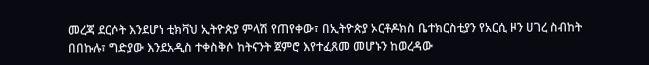መረጃ ደርሶት እንደሆነ ቲክቫህ ኢትዮጵያ ምላሽ የጠየቀው፣ በኢትዮጵያ ኦርቶዶክስ ቤተክርስቲያን የአርሲ ዞን ሀገረ ስብከት በበኩሉ፣ ግድያው እንደአዲስ ተቀስቅሶ ከትናንት ጀምሮ እየተፈጸመ መሆኑን ከወረዳው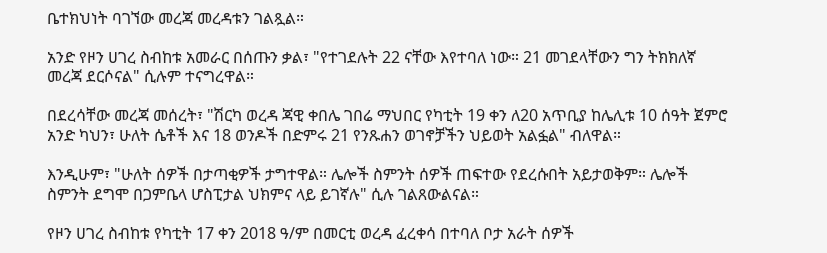ቤተክህነት ባገኘው መረጃ መረዳቱን ገልጿል።

አንድ የዞን ሀገረ ስብከቱ አመራር በሰጡን ቃል፣ "የተገደሉት 22 ናቸው እየተባለ ነው። 21 መገደላቸውን ግን ትክክለኛ መረጃ ደርሶናል" ሲሉም ተናግረዋል።

በደረሳቸው መረጃ መሰረት፣ "ሽርካ ወረዳ ጃዊ ቀበሌ ገበሬ ማህበር የካቲት 19 ቀን ለ20 አጥቢያ ከሌሊቱ 10 ሰዓት ጀምሮ አንድ ካህን፣ ሁለት ሴቶች እና 18 ወንዶች በድምሩ 21 የንጹሐን ወገኖቻችን ህይወት አልፏል" ብለዋል።

እንዲሁም፣ "ሁለት ሰዎች በታጣቂዎች ታግተዋል። ሌሎች ስምንት ሰዎች ጠፍተው የደረሱበት አይታወቅም። ሌሎች ስምንት ደግሞ በጋምቤላ ሆስፒታል ህክምና ላይ ይገኛሉ" ሲሉ ገልጸውልናል።

የዞን ሀገረ ስብከቱ የካቲት 17 ቀን 2018 ዓ/ም በመርቲ ወረዳ ፈረቀሳ በተባለ ቦታ አራት ሰዎች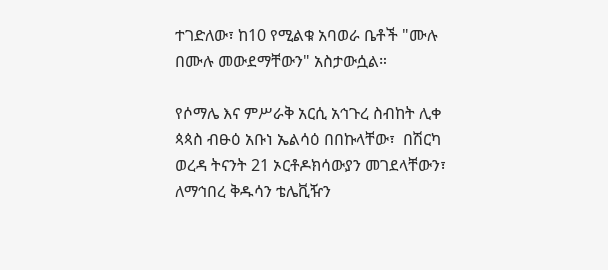ተገድለው፣ ከ10 የሚልቁ አባወራ ቤቶች "ሙሉ በሙሉ መውደማቸውን" አስታውሷል።

የሶማሌ እና ምሥራቅ አርሲ አኅጉረ ስብከት ሊቀ ጳጳስ ብፁዕ አቡነ ኤልሳዕ በበኩላቸው፣  በሽርካ ወረዳ ትናንት 21 ኦርቶዶክሳውያን መገደላቸውን፣ ለማኅበረ ቅዱሳን ቴሌቪዥን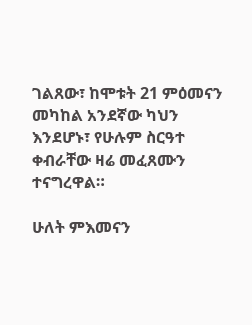ገልጸው፣ ከሞቱት 21 ምዕመናን መካከል አንደኛው ካህን እንደሆኑ፣ የሁሉም ስርዓተ ቀብራቸው ዛሬ መፈጸሙን ተናግረዋል።

ሁለት ምእመናን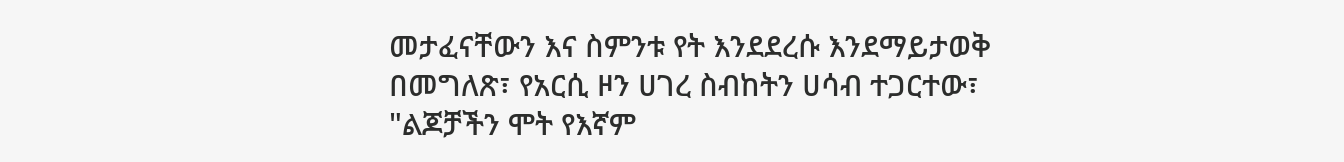መታፈናቸውን እና ስምንቱ የት እንደደረሱ እንደማይታወቅ በመግለጽ፣ የአርሲ ዞን ሀገረ ስብከትን ሀሳብ ተጋርተው፣ "ልጆቻችን ሞት የእኛም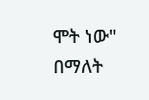ሞት ነው" በማለት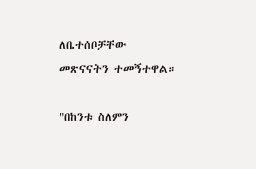ለቤተሰቦቻቸው መጽናናትን ተመኝተዋል።

"በከንቱ ስለምን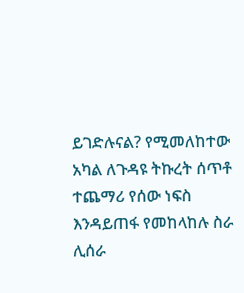ይገድሉናል? የሚመለከተው አካል ለጉዳዩ ትኩረት ሰጥቶ ተጨማሪ የሰው ነፍስ እንዳይጠፋ የመከላከሉ ስራ ሊሰራ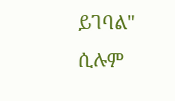ይገባል" ሲሉም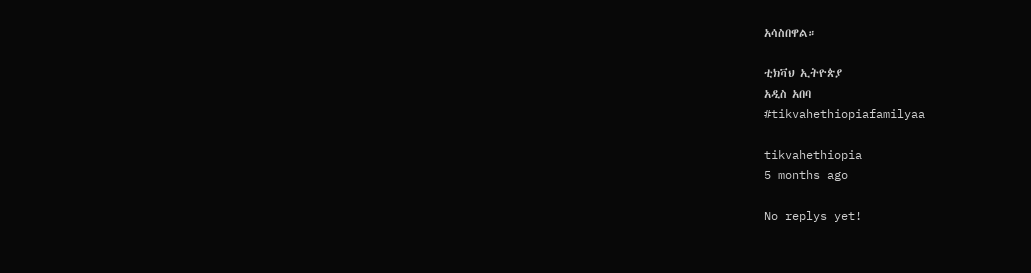አሳስበዋል።

ቲክቫህ ኢትዮጵያ
አዲስ አበባ
#tikvahethiopiafamilyaa

tikvahethiopia
5 months ago

No replys yet!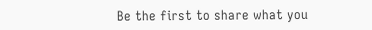Be the first to share what you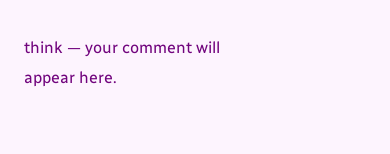think — your comment will appear here.